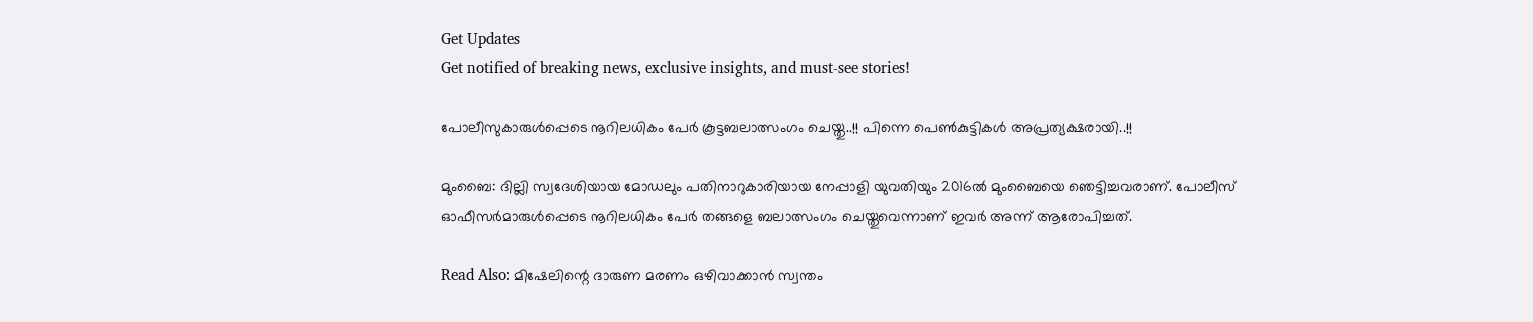Get Updates
Get notified of breaking news, exclusive insights, and must-see stories!

പോലീസുകാരുള്‍പ്പെടെ നൂറിലധികം പേര്‍ കൂട്ടബലാത്സംഗം ചെയ്തു..!! പിന്നെ പെൺകുട്ടികൾ അപ്രത്യക്ഷരായി..!!

മുംബൈ: ദില്ലി സ്വദേശിയായ മോഡലും പതിനാറുകാരിയായ നേപ്പാളി യുവതിയും 2016ല്‍ മുംബൈയെ ഞെട്ടിച്ചവരാണ്. പോലീസ് ഓഫീസര്‍മാരുള്‍പ്പെടെ നൂറിലധികം പേര്‍ തങ്ങളെ ബലാത്സംഗം ചെയ്തുവെന്നാണ് ഇവര്‍ അന്ന് ആരോപിച്ചത്.

Read Also: മിഷേലിന്റെ ദാരുണ മരണം ഒഴിവാക്കാന്‍ സ്വന്തം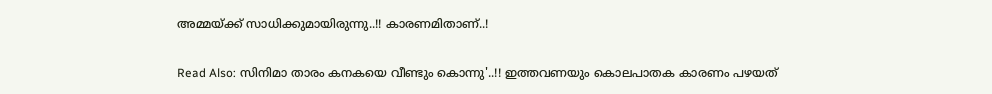അമ്മയ്ക്ക് സാധിക്കുമായിരുന്നു..!! കാരണമിതാണ്..!

Read Also: സിനിമാ താരം കനകയെ വീണ്ടും കൊന്നു'..!! ഇത്തവണയും കൊലപാതക കാരണം പഴയത്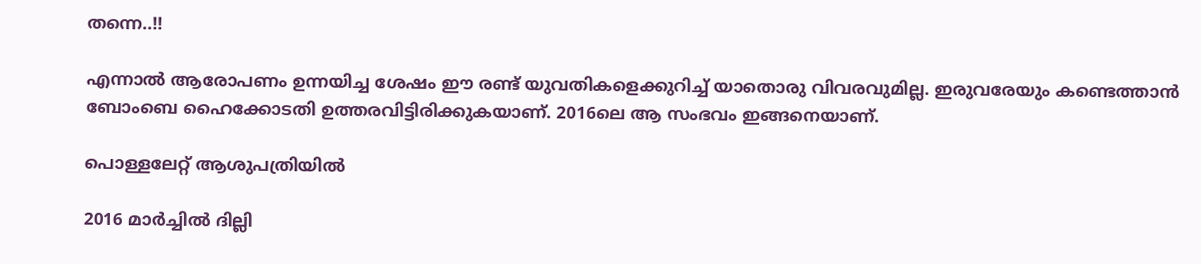തന്നെ..!!

എന്നാല്‍ ആരോപണം ഉന്നയിച്ച ശേഷം ഈ രണ്ട് യുവതികളെക്കുറിച്ച് യാതൊരു വിവരവുമില്ല. ഇരുവരേയും കണ്ടെത്താന്‍ ബോംബെ ഹൈക്കോടതി ഉത്തരവിട്ടിരിക്കുകയാണ്. 2016ലെ ആ സംഭവം ഇങ്ങനെയാണ്.

പൊള്ളലേറ്റ് ആശുപത്രിയിൽ

2016 മാര്‍ച്ചില്‍ ദില്ലി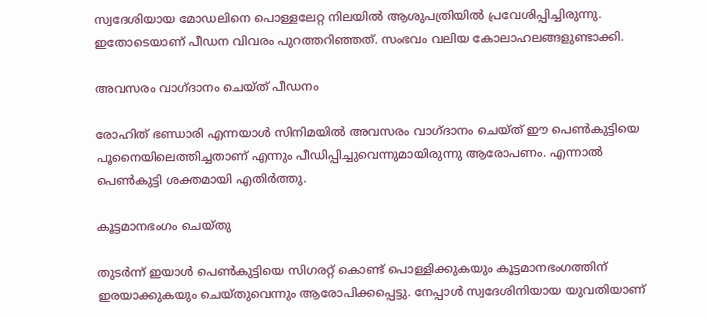സ്വദേശിയായ മോഡലിനെ പൊള്ളലേറ്റ നിലയില്‍ ആശുപത്രിയില്‍ പ്രവേശിപ്പിച്ചിരുന്നു. ഇതോടെയാണ് പീഡന വിവരം പുറത്തറിഞ്ഞത്. സംഭവം വലിയ കോലാഹലങ്ങളുണ്ടാക്കി.

അവസരം വാഗ്ദാനം ചെയ്ത് പീഡനം

രോഹിത് ഭണ്ഡാരി എന്നയാള്‍ സിനിമയില്‍ അവസരം വാഗ്ദാനം ചെയ്ത് ഈ പെണ്‍കുട്ടിയെ പൂനൈയിലെത്തിച്ചതാണ് എന്നും പീഡിപ്പിച്ചുവെന്നുമായിരുന്നു ആരോപണം. എന്നാല്‍ പെണ്‍കുട്ടി ശക്തമായി എതിര്‍ത്തു.

കൂട്ടമാനഭംഗം ചെയ്തു

തുടര്‍ന്ന് ഇയാള്‍ പെണ്‍കുട്ടിയെ സിഗരറ്റ് കൊണ്ട് പൊള്ളിക്കുകയും കൂട്ടമാനഭംഗത്തിന് ഇരയാക്കുകയും ചെയ്തുവെന്നും ആരോപിക്കപ്പെട്ടു. നേപ്പാള്‍ സ്വദേശിനിയായ യുവതിയാണ്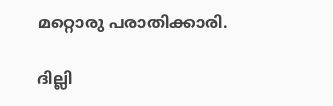മറ്റൊരു പരാതിക്കാരി.

ദില്ലി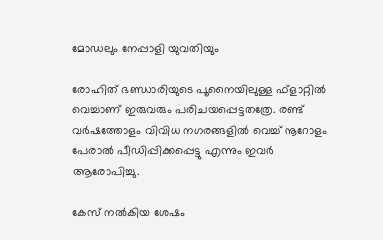മോഡലും നേപ്പാളി യുവതിയും

രോഹിത് ഭണ്ഡാരിയുടെ പൂനൈയിലുള്ള ഫ്‌ളാറ്റില്‍ വെച്ചാണ് ഇരുവരും പരിചയപ്പെട്ടതത്രേ. രണ്ട് വര്‍ഷത്തോളം വിവിധ നഗരങ്ങളില്‍ വെച്ച് നൂറോളം പേരാല്‍ പീഡിപ്പിക്കപ്പെട്ടു എന്നും ഇവര്‍ ആരോപിച്ചു.

കേസ് നൽകിയ ശേഷം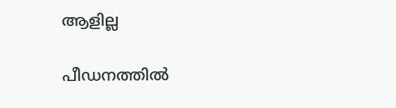ആളില്ല

പീഡനത്തില്‍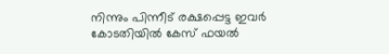നിന്നും പിന്നീട് രക്ഷപ്പെട്ട ഇവര്‍ കോടതിയില്‍ കേസ് ഫയല്‍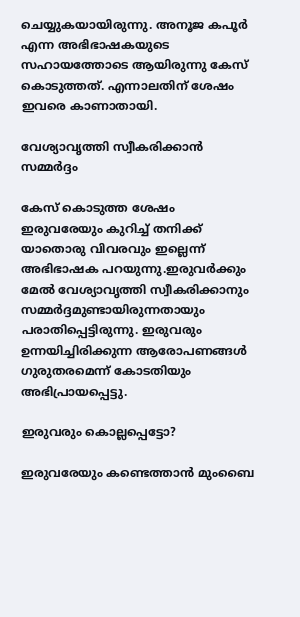ചെയ്യുകയായിരുന്നു. അനൂജ കപൂര്‍ എന്ന അഭിഭാഷകയുടെ സഹായത്തോടെ ആയിരുന്നു കേസ് കൊടുത്തത്. എന്നാലതിന് ശേഷം ഇവരെ കാണാതായി.

വേശ്യാവൃത്തി സ്വീകരിക്കാൻ സമ്മർദ്ദം

കേസ് കൊടുത്ത ശേഷം ഇരുവരേയും കുറിച്ച് തനിക്ക് യാതൊരു വിവരവും ഇല്ലെന്ന് അഭിഭാഷക പറയുന്നു.ഇരുവര്‍ക്കും മേല്‍ വേശ്യാവൃത്തി സ്വീകരിക്കാനും സമ്മര്‍ദ്ദമുണ്ടായിരുന്നതായും പരാതിപ്പെട്ടിരുന്നു. ഇരുവരും ഉന്നയിച്ചിരിക്കുന്ന ആരോപണങ്ങള്‍ ഗുരുതരമെന്ന് കോടതിയും അഭിപ്രായപ്പെട്ടു.

ഇരുവരും കൊല്ലപ്പെട്ടോ?

ഇരുവരേയും കണ്ടെത്താന്‍ മുംബൈ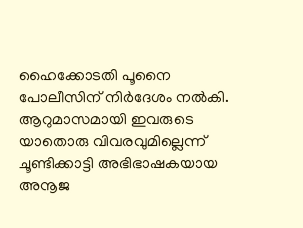ഹൈക്കോടതി പൂനൈ പോലീസിന് നിര്‍ദേശം നല്‍കി. ആറുമാസമായി ഇവരുടെ യാതൊരു വിവരവുമില്ലെന്ന് ചൂണ്ടിക്കാട്ടി അഭിഭാഷകയായ അനൂജ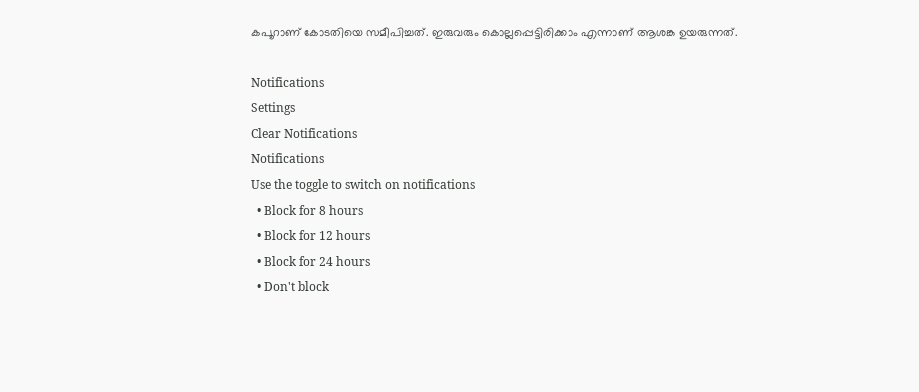കപൂറാണ് കോടതിയെ സമീപിച്ചത്. ഇരുവരും കൊല്ലപ്പെട്ടിരിക്കാം എന്നാണ് ആശങ്ക ഉയരുന്നത്.

Notifications
Settings
Clear Notifications
Notifications
Use the toggle to switch on notifications
  • Block for 8 hours
  • Block for 12 hours
  • Block for 24 hours
  • Don't block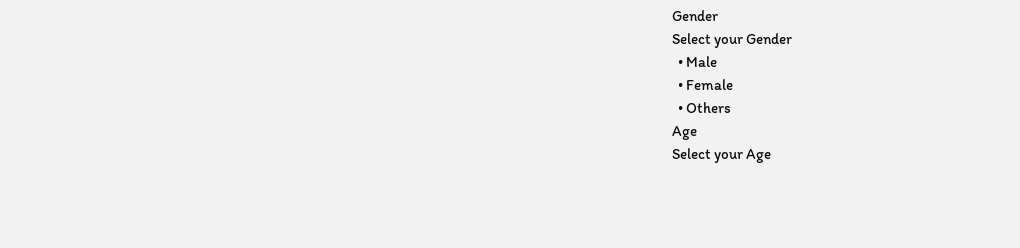Gender
Select your Gender
  • Male
  • Female
  • Others
Age
Select your Age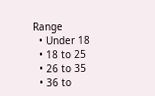Range
  • Under 18
  • 18 to 25
  • 26 to 35
  • 36 to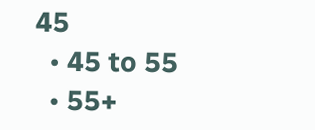45
  • 45 to 55
  • 55+